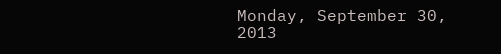Monday, September 30, 2013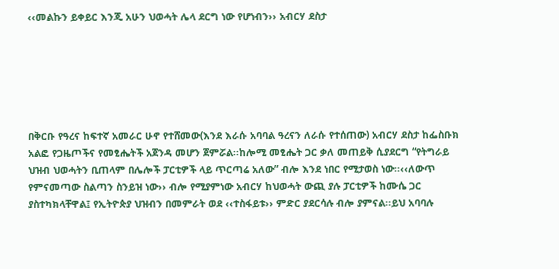‹‹መልኩን ይቀይር እንጂ አሁን ህወሓት ሌላ ደርግ ነው የሆነብን›› አብርሃ ደስታ






በቅርቡ የዓረና ከፍተኛ አመራር ሁኖ የተሸመው(እንደ እራሱ አባባል ዓረናን ለራሱ የተሰጠው) አብርሃ ደስታ ከፌስቡክ አልፎ የጋዜጦችና የመፂሔትች አጀንዳ መሆን ጀምሯል፡፡ከሎሚ መፂሔት ጋር ቃለ መጠይቅ ሲያደርግ “የትግራይ ህዝብ ህወሓትን ቢጠላም በሌሎች ፓርቲዎች ላይ ጥርጣሬ አለው” ብሎ እንደ ነበር የሚታወስ ነው፡፡‹‹ለውጥ የምናመጣው ስልጣን ስንይዝ ነው›› ብሎ የሚያምነው አብርሃ ከህወሓት ውጪ ያሉ ፓርቲዎች ከሙሴ ጋር ያስተካክላቸዋል፤ የኢትዮጵያ ህዝብን በመምራት ወደ ‹‹ተስፋይቱ›› ምድር ያደርሳሉ ብሎ ያምናል፡፡ይህ አባባሉ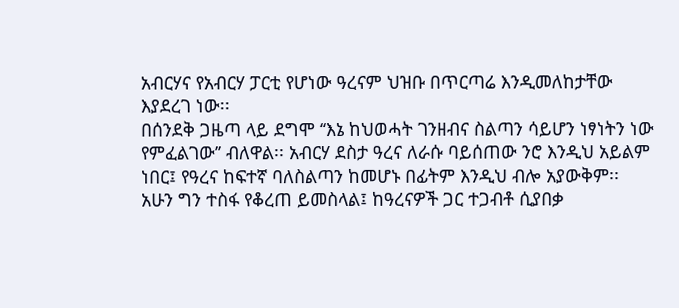አብርሃና የአብርሃ ፓርቲ የሆነው ዓረናም ህዝቡ በጥርጣሬ እንዲመለከታቸው እያደረገ ነው፡፡
በሰንደቅ ጋዜጣ ላይ ደግሞ ‘‘እኔ ከህወሓት ገንዘብና ስልጣን ሳይሆን ነፃነትን ነው የምፈልገው’’ ብለዋል፡፡ አብርሃ ደስታ ዓረና ለራሱ ባይሰጠው ንሮ እንዲህ አይልም ነበር፤ የዓረና ከፍተኛ ባለስልጣን ከመሆኑ በፊትም እንዲህ ብሎ አያውቅም፡፡ አሁን ግን ተስፋ የቆረጠ ይመስላል፤ ከዓረናዎች ጋር ተጋብቶ ሲያበቃ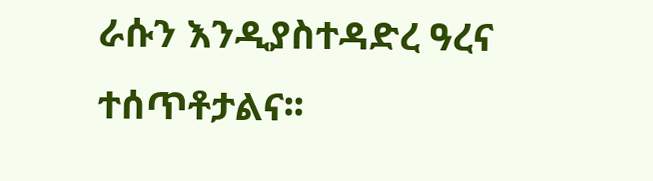ራሱን እንዲያስተዳድረ ዓረና ተሰጥቶታልና፡፡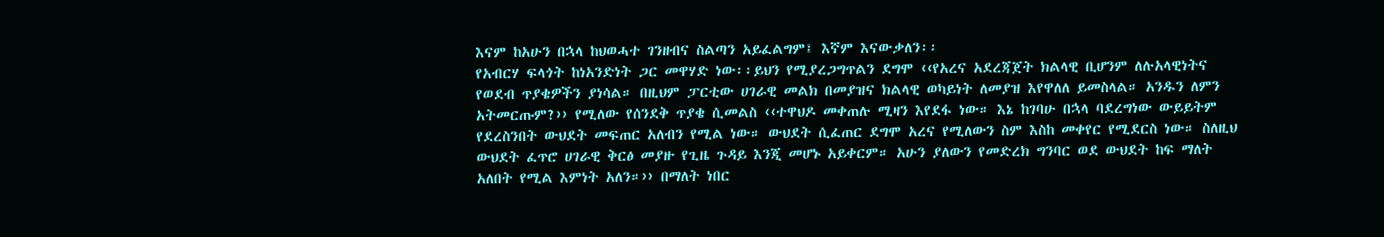እናም ከአሁን በኋላ ከህወሓተ ገንዘብና ስልጣን አይፈልግም፤ እኛም እናውቃለን፡፡
የአብርሃ ፍላጎት ከነአንድነት ጋር መዋሃድ ነው፡፡ይህን የሚያረጋግጥልን ደግሞ ‹‹የአረና አደረጃጀት ክልላዊ ቢሆንም ለሉአላዊነትና የወደብ ጥያቄዎችን ያነሳል። በዚህም ፓርቲው ሀገራዊ መልክ በመያዝና ክልላዊ ወካይነት ለመያዝ እየዋለለ ይመስላል። አንዱን ለምን አትመርጡም?›› የሚለው የሰንደቅ ጥያቄ ሲመልስ ‹‹ተዋህዶ መቀጠሉ ሚዛን እየደፋ ነው። እኔ ከገባሁ በኋላ ባደረግነው ውይይትም የደረስንበት ውህደት መፍጠር አለብን የሚል ነው። ውህደት ሲፈጠር ደግሞ አረና የሚለውን ስም እስከ መቀየር የሚደርስ ነው። ስለዚህ ውህደት ፈጥሮ ሀገራዊ ቅርፅ መያዙ የጊዜ ጉዳይ እንጂ መሆኑ አይቀርም። አሁን ያለውን የመድረክ ግንባር ወደ ውህደት ከፍ ማለት አለበት የሚል እምነት አለን።›› በማለት ነበር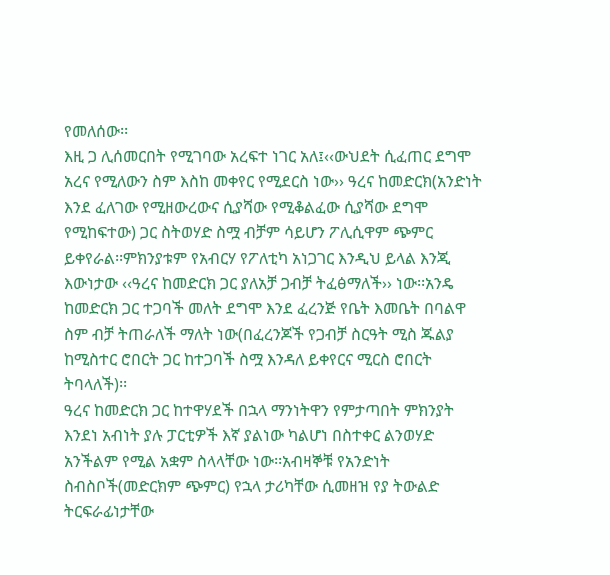የመለሰው፡፡
እዚ ጋ ሊሰመርበት የሚገባው አረፍተ ነገር አለ፤‹‹ውህደት ሲፈጠር ደግሞ አረና የሚለውን ስም እስከ መቀየር የሚደርስ ነው›› ዓረና ከመድርክ(አንድነት  እንደ ፈለገው የሚዘውረውና ሲያሻው የሚቆልፈው ሲያሻው ደግሞ የሚከፍተው) ጋር ስትወሃድ ስሟ ብቻም ሳይሆን ፖሊሲዋም ጭምር ይቀየራል፡፡ምክንያቱም የአብርሃ የፖለቲካ አነጋገር እንዲህ ይላል እንጂ እውነታው ‹‹ዓረና ከመድርክ ጋር ያለአቻ ጋብቻ ትፈፅማለች›› ነው፡፡አንዴ ከመድርክ ጋር ተጋባች መለት ደግሞ እንደ ፈረንጅ የቤት እመቤት በባልዋ ስም ብቻ ትጠራለች ማለት ነው(በፈረንጆች የጋብቻ ስርዓት ሚስ ጁልያ ከሚስተር ሮበርት ጋር ከተጋባች ስሟ እንዳለ ይቀየርና ሚርስ ሮበርት ትባላለች)፡፡
ዓረና ከመድርክ ጋር ከተዋሃደች በኋላ ማንነትዋን የምታጣበት ምክንያት እንደነ አብነት ያሉ ፓርቲዎች እኛ ያልነው ካልሆነ በስተቀር ልንወሃድ አንችልም የሚል አቋም ስላላቸው ነው፡፡አብዛኞቹ የአንድነት ስብስቦች(መድርክም ጭምር) የኋላ ታሪካቸው ሲመዘዝ የያ ትውልድ ትርፍራፊነታቸው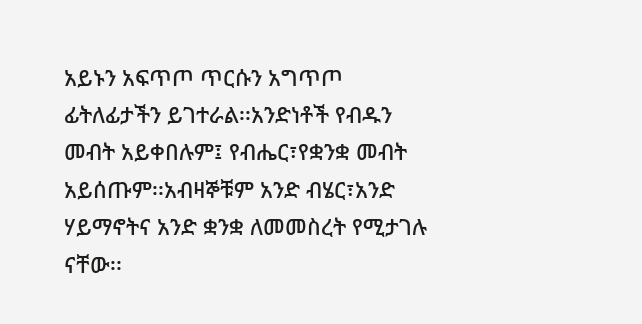አይኑን አፍጥጦ ጥርሱን አግጥጦ ፊትለፊታችን ይገተራል፡፡አንድነቶች የብዱን መብት አይቀበሉም፤ የብሔር፣የቋንቋ መብት አይሰጡም፡፡አብዛኞቹም አንድ ብሄር፣አንድ ሃይማኖትና አንድ ቋንቋ ለመመስረት የሚታገሉ ናቸው፡፡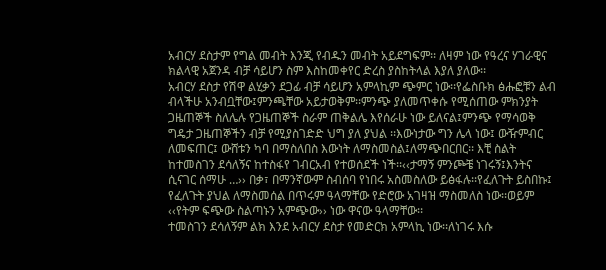አብርሃ ደስታም የግል መብት እንጂ የብዱን መብት አይደግፍም፡፡ ለዛም ነው የዓረና ሃገራዊና ክልላዊ አጀንዳ ብቻ ሳይሆን ስም እስከመቀየር ድረስ ያስከትላል እያለ ያለው፡፡
አብርሃ ደስታ የሽዋ ልሂቃን ደጋፊ ብቻ ሳይሆን አምላኪም ጭምር ነው፡፡የፌስቡክ ፅሑፎቹን ልብ ብላችሁ አንብቧቸው፤ምንጫቸው አይታወቅም፡፡ምንጭ ያለመጥቀሱ የሚሰጠው ምክንያት ጋዜጠኞች ስለሌሉ የጋዜጠኞች ስራም ጠቅልሌ እየሰራሁ ነው ይለናል፤ምንጭ የማሳወቅ ግዴታ ጋዜጠኞችን ብቻ የሚያስገድድ ህግ ያለ ያህል ፡፡እውነታው ግን ሌላ ነው፤ ውዥምብር ለመፍጠር፤ ውሸቱን ካባ በማስለበስ እውነት ለማስመስል፤ለማጭበርበር፡፡ እቺ ስልት ከተመስገን ደሳለኝና ከተስፋየ ገብርአብ የተወሰደች ነች፡፡‹‹ታማኝ ምንጮቼ ነገሩኝ፤እንትና ሲናገር ሰማሁ …›› በቃ፣ በማንኛውም ስብሰባ የነበሩ አስመስለው ይፅፋሉ፡፡የፈለጉት ይስበኩ፤ የፈለጉት ያህል ለማስመሰል በጥሩም ዓላማቸው የድሮው አገዛዝ ማስመለስ ነው፡፡ወይም ‹‹የትም ፍጭው ስልጣኑን አምጭው›› ነው ዋናው ዓላማቸው፡፡
ተመስገን ደሳለኝም ልክ እንደ አብርሃ ደስታ የመድርክ አምላኪ ነው፡፡ለነገሩ እሱ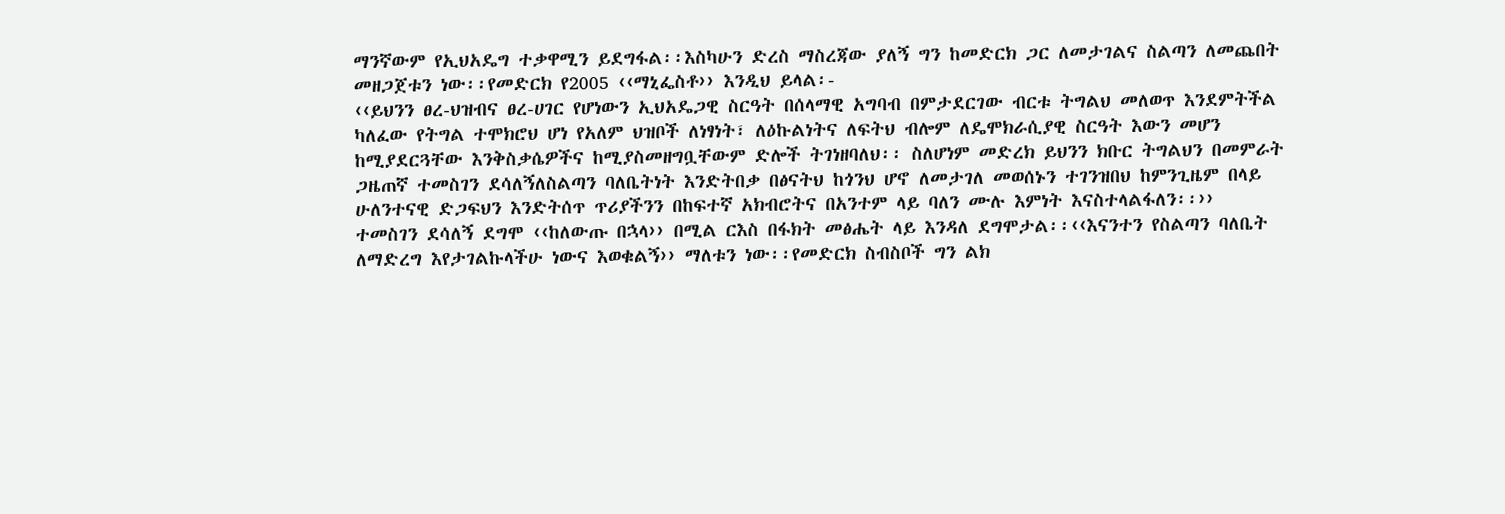ማንኛውም የኢህአዴግ ተቃዋሚን ይደግፋል፡፡እስካሁን ድረስ ማስረጃው ያለኝ ግን ከመድርክ ጋር ለመታገልና ስልጣን ለመጨበት መዘጋጀቱን ነው፡፡የመድርክ የ2005 ‹‹ማኒፌስቶ›› እንዲህ ይላል፡-
‹‹ይህንን ፀረ-ህዝብና ፀረ-ሀገር የሆነውን ኢህአዴጋዊ ስርዓት በሰላማዊ አግባብ በምታደርገው ብርቱ ትግልህ መለወጥ እንደምትችል ካለፈው የትግል ተሞክሮህ ሆነ የአለም ህዝቦች ለነፃነት፣ ለዕኩልነትና ለፍትህ ብሎም ለዴሞክራሲያዊ ስርዓት እውን መሆን ከሚያደርጓቸው እንቅስቃሴዎችና ከሚያስመዘግቧቸውም ድሎች ትገነዘባለህ፡፡ ስለሆነም መድረክ ይህንን ክቡር ትግልህን በመምራት ጋዜጠኛ ተመስገን ደሳለኝለስልጣን ባለቤትነት እንድትበቃ በፅናትህ ከጎንህ ሆኖ ለመታገለ መወሰኑን ተገንዝበህ ከምንጊዜም በላይ ሁለንተናዊ ድጋፍህን እንድትሰጥ ጥሪያችንን በከፍተኛ አክብሮትና በአንተም ላይ ባለን ሙሉ እምነት እናስተላልፋለን፡፡››
ተመስገን ደሳለኝ ደግሞ ‹‹ከለውጡ በኋላ›› በሚል ርእስ በፋክት መፅሔት ላይ እንዳለ ደግሞታል፡፡‹‹እናንተን የስልጣን ባለቤት ለማድረግ እየታገልኩላችሁ ነውና እወቁልኝ›› ማለቱን ነው፡፡የመድርክ ስብስቦች ግን ልክ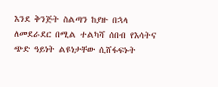እንደ ቅንጅት ስልጣን ከያዙ በኋላ ለመደራደር በሚል ተልካሻ ሰበብ የእሳትና ጭድ ዓይነት ልዩነታቸው ሲሸፋፍኑት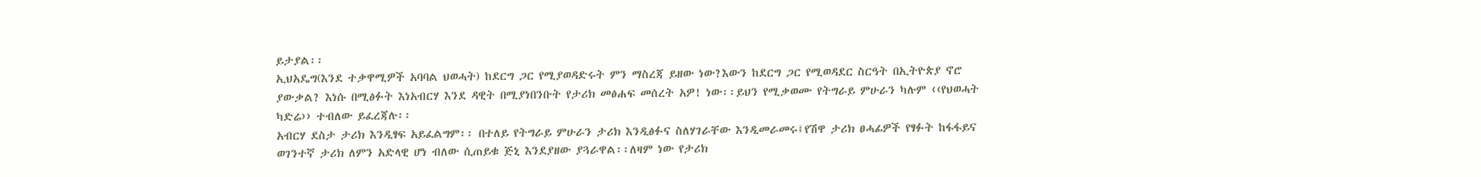ይታያል፡፡
ኢህአዴግ(እንደ ተቃዋሚዎች አባባል ህወሓት) ከደርግ ጋር የሚያወዳድሩት ምን ማስረጃ ይዘው ነው?እውን ከደርግ ጋር የሚወዳደር ስርዓት በኢትዮጵያ ኖሮ ያውቃል? እነሱ በሚፅፉት እነአብርሃ እንደ ዳዊት በሚያነበንቡት የታሪክ መፅሐፍ መሰረት አዎ! ነው፡፡ይህን የሚቃወሙ የትግራይ ምሁራን ካሉም ‹‹የህወሓት ካድሬ›› ተብለው ይፈረጃሉ፡፡
አብርሃ ደስታ ታሪክ እንዲፃፍ አይፈልግም፡፡ በተለይ የትግራይ ምሁራን ታሪክ እንዲፅፉና ስለሃገራቸው እንዲመራመሩ፤የሽዋ ታሪክ ፀሓፊዎች የፃፉት ከፋፋይና ወገንተኛ ታሪክ ለምን አድላዊ ሆነ ብለው ሲጠይቁ ጅኒ እንደያዘው ያጓራዋል፡፡ለዛም ነው የታሪክ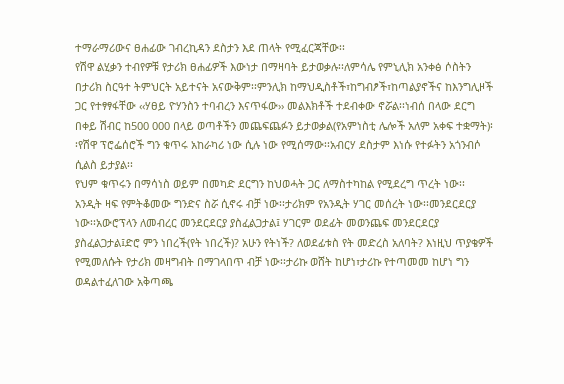ተማራማሪውና ፀሐፊው ገብረኪዳን ደስታን እደ ጠላት የሚፈርጃቸው፡፡
የሽዋ ልሂቃን ተብየዎቹ የታሪክ ፀሐፊዎች እውነታ በማዛባት ይታወቃሉ፡፡ለምሳሌ የምኒሊክ አንቀፅ ሶስትን በታሪክ ስርዓተ ትምህርት አይተናት አናውቅም፡፡ምንሊክ ከማህዲስቶች፣ከግብፆች፣ከጣልያኖችና ከእንግሊዞች ጋር የተፃፃፋቸው ‹‹ሃፀይ ዮሃንስን ተባብረን እናጥፋው›› መልእክቶች ተደብቀው ኖሯል፡፡ነብሰ በላው ደርግ በቀይ ሽብር ከ500 000 በላይ ወጣቶችን መጨፍጨፉን ይታወቃል(የአምነስቲ ሌሎች አለም አቀፍ ተቋማት)፡፡የሽዋ ፕሮፌሰሮች ግን ቁጥሩ አከራካሪ ነው ሲሉ ነው የሚሰማው፡፡አብርሃ ደስታም እነሱ የተፉትን አጎንብሶ ሲልስ ይታያል፡፡
የህም ቁጥሩን በማሳነስ ወይም በመካድ ደርግን ከህወሓት ጋር ለማስተካከል የሚደረግ ጥረት ነው፡፡
አንዲት ዛፍ የምትቆመው ግንድና ስሯ ሲኖሩ ብቻ ነው፡፡ታሪክም የአንዲት ሃገር መሰረት ነው፡፡መንደርደርያ ነው፡፡አውሮፕላን ለመብረር መንደርደርያ ያስፈልጋታል፤ ሃገርም ወደፊት መወንጨፍ መንደርደርያ ያስፈልጋታል፤ድሮ ምን ነበረች(የት ነበረች)? አሁን የትነች? ለወደፊቱስ የት መድረስ አለባት? እነዚህ ጥያቄዎች የሚመለሱት የታሪክ መዛግብት በማገላበጥ ብቻ ነው፡፡ታሪኩ ወሸት ከሆነ፣ታሪኩ የተጣመመ ከሆነ ግን ወዳልተፈለገው አቅጣጫ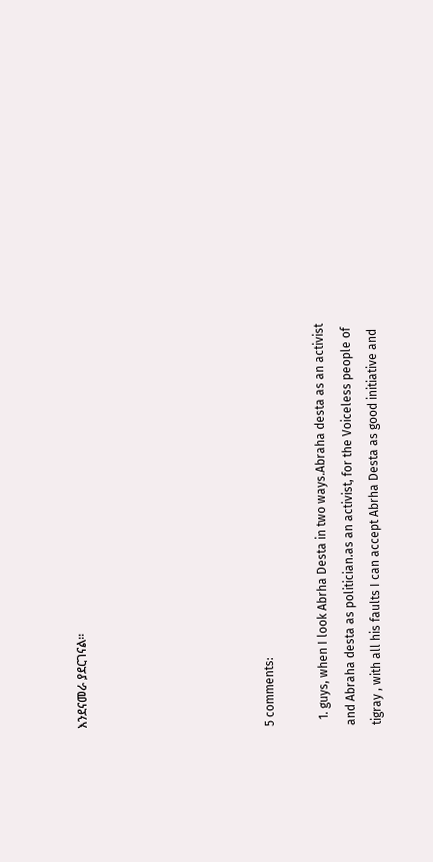እንደናመራ ያደርገናል፡፡






5 comments:

  1. guys, when I look Abrha Desta in two ways.Abraha desta as an activist and Abraha desta as politician.as an activist, for the Voiceless people of tigray , with all his faults I can accept Abrha Desta as good initiative and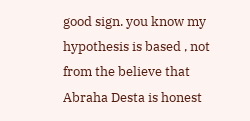good sign. you know my hypothesis is based , not from the believe that Abraha Desta is honest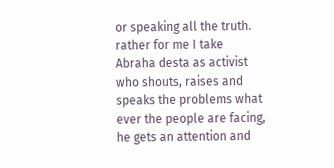or speaking all the truth. rather for me I take Abraha desta as activist who shouts, raises and speaks the problems what ever the people are facing, he gets an attention and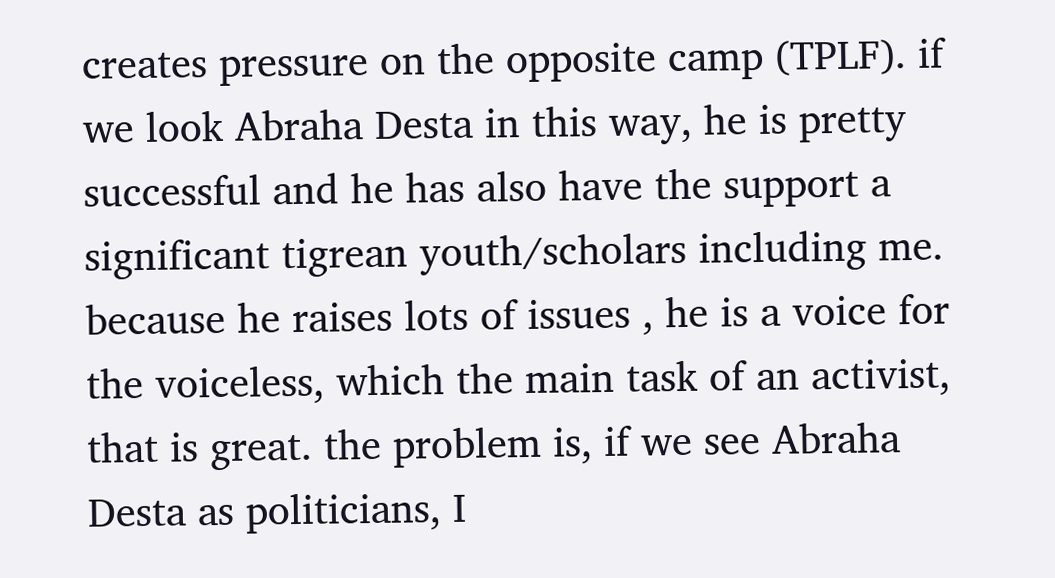creates pressure on the opposite camp (TPLF). if we look Abraha Desta in this way, he is pretty successful and he has also have the support a significant tigrean youth/scholars including me. because he raises lots of issues , he is a voice for the voiceless, which the main task of an activist, that is great. the problem is, if we see Abraha Desta as politicians, I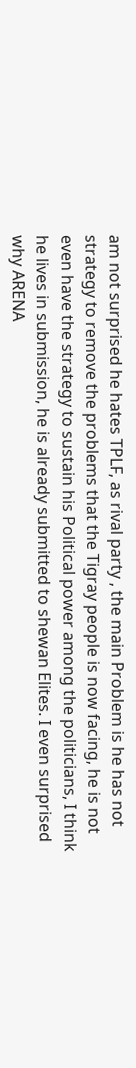am not surprised he hates TPLF, as rival party , the main Problem is he has not strategy to remove the problems that the Tigray people is now facing, he is not even have the strategy to sustain his Political power among the politicians, I think he lives in submission, he is already submitted to shewan Elites. I even surprised why ARENA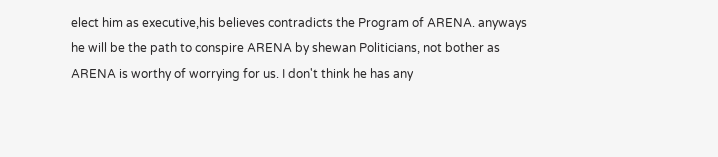elect him as executive,his believes contradicts the Program of ARENA. anyways he will be the path to conspire ARENA by shewan Politicians, not bother as ARENA is worthy of worrying for us. I don't think he has any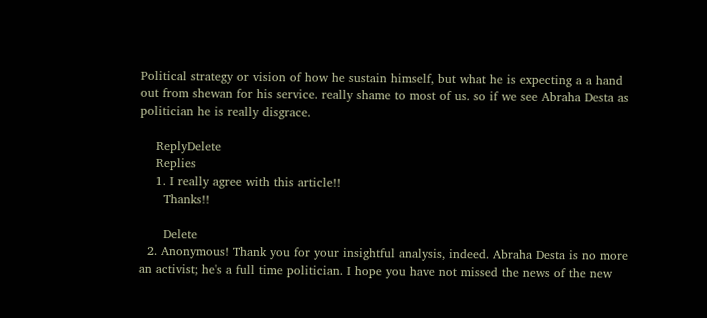Political strategy or vision of how he sustain himself, but what he is expecting a a hand out from shewan for his service. really shame to most of us. so if we see Abraha Desta as politician he is really disgrace.

    ReplyDelete
    Replies
    1. I really agree with this article!!
      Thanks!!

      Delete
  2. Anonymous! Thank you for your insightful analysis, indeed. Abraha Desta is no more an activist; he's a full time politician. I hope you have not missed the news of the new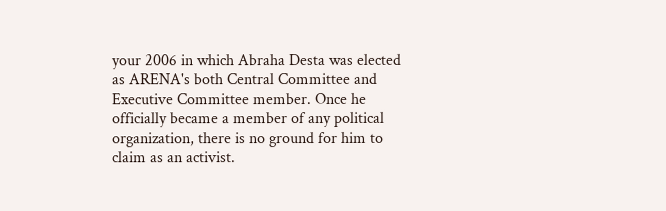your 2006 in which Abraha Desta was elected as ARENA's both Central Committee and Executive Committee member. Once he officially became a member of any political organization, there is no ground for him to claim as an activist.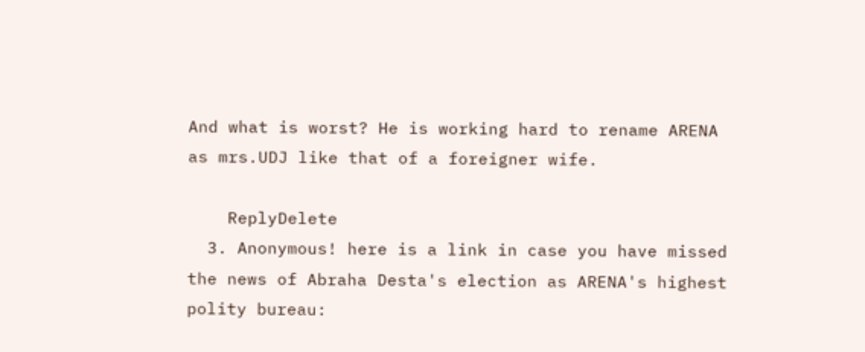And what is worst? He is working hard to rename ARENA as mrs.UDJ like that of a foreigner wife.

    ReplyDelete
  3. Anonymous! here is a link in case you have missed the news of Abraha Desta's election as ARENA's highest polity bureau: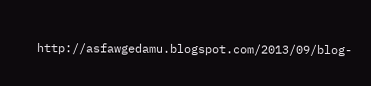http://asfawgedamu.blogspot.com/2013/09/blog-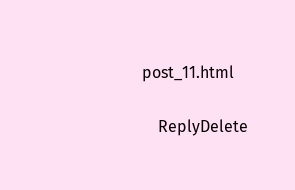post_11.html

    ReplyDelete